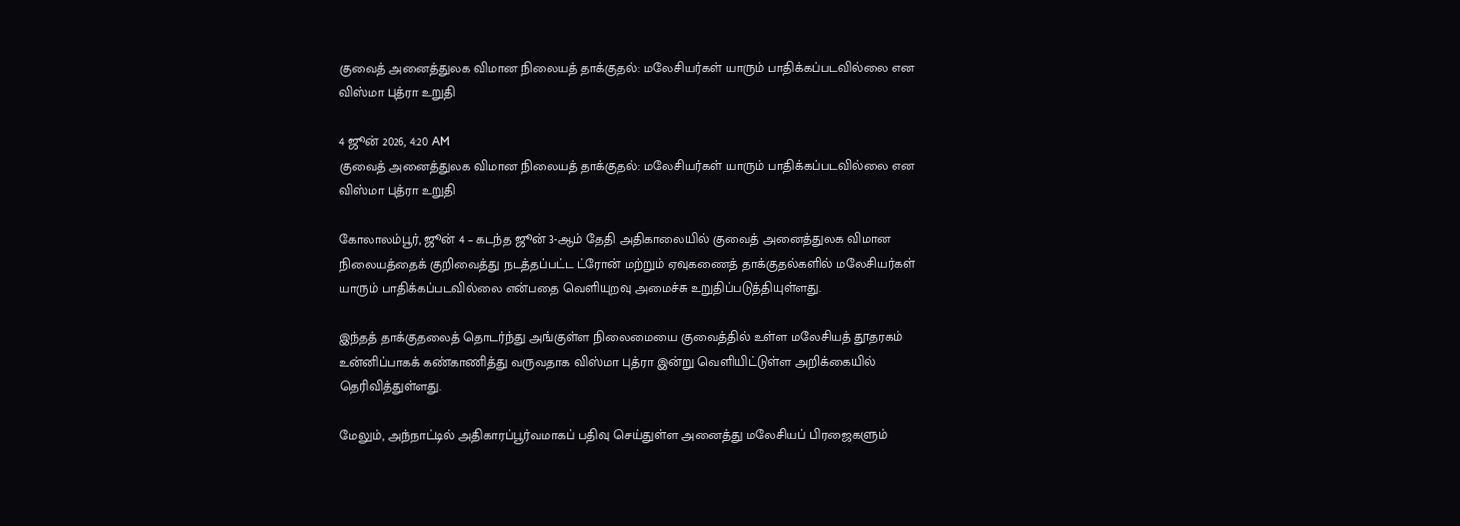குவைத் அனைத்துலக விமான நிலையத் தாக்குதல்: மலேசியர்கள் யாரும் பாதிக்கப்படவில்லை என விஸ்மா புத்ரா உறுதி

4 ஜூன் 2026, 4:20 AM
குவைத் அனைத்துலக விமான நிலையத் தாக்குதல்: மலேசியர்கள் யாரும் பாதிக்கப்படவில்லை என விஸ்மா புத்ரா உறுதி

கோலாலம்பூர், ஜூன் 4 – கடந்த ஜூன் 3-ஆம் தேதி அதிகாலையில் குவைத் அனைத்துலக விமான நிலையத்தைக் குறிவைத்து நடத்தப்பட்ட ட்ரோன் மற்றும் ஏவுகணைத் தாக்குதல்களில் மலேசியர்கள் யாரும் பாதிக்கப்படவில்லை என்பதை வெளியுறவு அமைச்சு உறுதிப்படுத்தியுள்ளது.

இந்தத் தாக்குதலைத் தொடர்ந்து அங்குள்ள நிலைமையை குவைத்தில் உள்ள மலேசியத் தூதரகம் உன்னிப்பாகக் கண்காணித்து வருவதாக விஸ்மா புத்ரா இன்று வெளியிட்டுள்ள அறிக்கையில் தெரிவித்துள்ளது.

மேலும், அந்நாட்டில் அதிகாரப்பூர்வமாகப் பதிவு செய்துள்ள அனைத்து மலேசியப் பிரஜைகளும்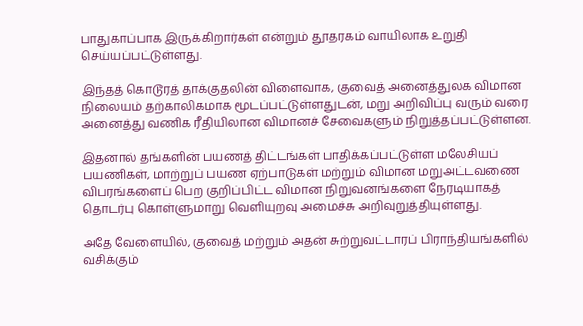பாதுகாப்பாக இருக்கிறார்கள் என்றும் தூதரகம் வாயிலாக உறுதி செய்யப்பட்டுள்ளது.

இந்தத் கொடூரத் தாக்குதலின் விளைவாக, குவைத் அனைத்துலக விமான நிலையம் தற்காலிகமாக மூடப்பட்டுள்ளதுடன், மறு அறிவிப்பு வரும் வரை அனைத்து வணிக ரீதியிலான விமானச் சேவைகளும் நிறுத்தப்பட்டுள்ளன.

இதனால் தங்களின் பயணத் திட்டங்கள் பாதிக்கப்பட்டுள்ள மலேசியப் பயணிகள், மாற்றுப் பயண ஏற்பாடுகள் மற்றும் விமான மறுஅட்டவணை விபரங்களைப் பெற குறிப்பிட்ட விமான நிறுவனங்களை நேரடியாகத் தொடர்பு கொள்ளுமாறு வெளியுறவு அமைச்சு அறிவுறுத்தியுள்ளது.

அதே வேளையில், குவைத் மற்றும் அதன் சுற்றுவட்டாரப் பிராந்தியங்களில் வசிக்கும்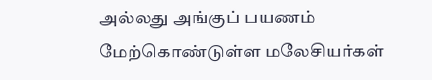அல்லது அங்குப் பயணம் மேற்கொண்டுள்ள மலேசியர்கள்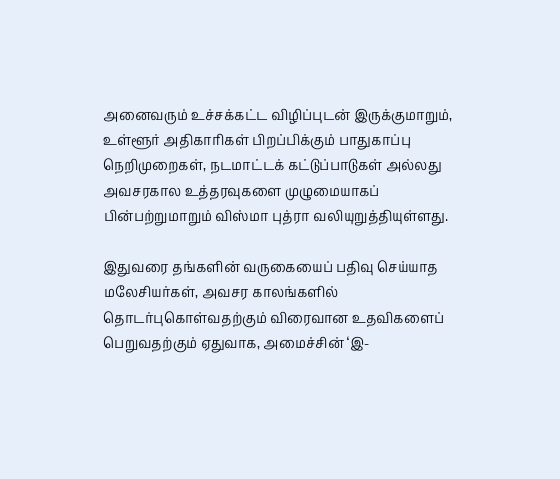அனைவரும் உச்சக்கட்ட விழிப்புடன் இருக்குமாறும், உள்ளூர் அதிகாரிகள் பிறப்பிக்கும் பாதுகாப்பு நெறிமுறைகள், நடமாட்டக் கட்டுப்பாடுகள் அல்லது அவசரகால உத்தரவுகளை முழுமையாகப் பின்பற்றுமாறும் விஸ்மா புத்ரா வலியுறுத்தியுள்ளது.

இதுவரை தங்களின் வருகையைப் பதிவு செய்யாத மலேசியர்கள், அவசர காலங்களில் தொடர்புகொள்வதற்கும் விரைவான உதவிகளைப் பெறுவதற்கும் ஏதுவாக, அமைச்சின் ‘இ-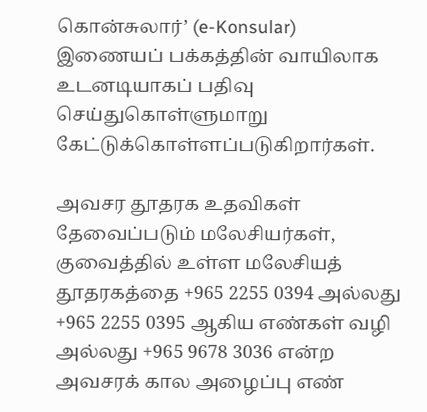கொன்சுலார்’ (e-Konsular) இணையப் பக்கத்தின் வாயிலாக உடனடியாகப் பதிவு செய்துகொள்ளுமாறு கேட்டுக்கொள்ளப்படுகிறார்கள்.

அவசர தூதரக உதவிகள் தேவைப்படும் மலேசியர்கள், குவைத்தில் உள்ள மலேசியத் தூதரகத்தை +965 2255 0394 அல்லது +965 2255 0395 ஆகிய எண்கள் வழி அல்லது +965 9678 3036 என்ற அவசரக் கால அழைப்பு எண்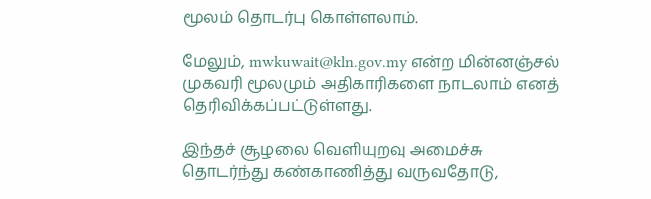மூலம் தொடர்பு கொள்ளலாம்.

மேலும், mwkuwait@kln.gov.my என்ற மின்னஞ்சல் முகவரி மூலமும் அதிகாரிகளை நாடலாம் எனத் தெரிவிக்கப்பட்டுள்ளது.

இந்தச் சூழலை வெளியுறவு அமைச்சு தொடர்ந்து கண்காணித்து வருவதோடு,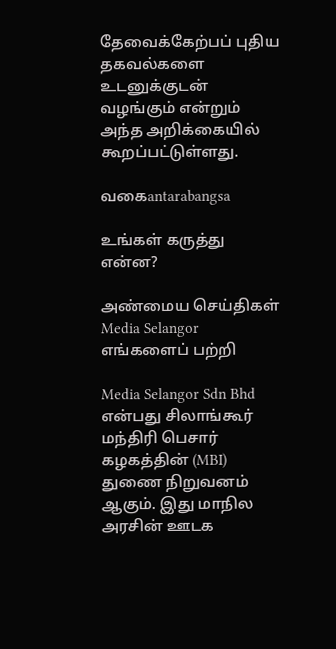தேவைக்கேற்பப் புதிய தகவல்களை உடனுக்குடன் வழங்கும் என்றும் அந்த அறிக்கையில் கூறப்பட்டுள்ளது.

வகைantarabangsa

உங்கள் கருத்து என்ன?

அண்மைய செய்திகள்
Media Selangor
எங்களைப் பற்றி

Media Selangor Sdn Bhd என்பது சிலாங்கூர் மந்திரி பெசார் கழகத்தின் (MBI) துணை நிறுவனம் ஆகும். இது மாநில அரசின் ஊடக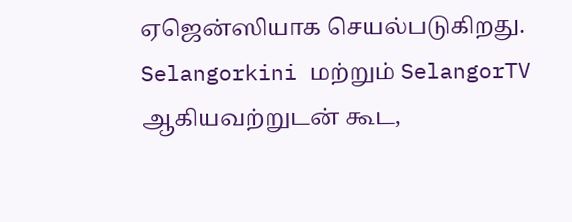ஏஜென்ஸியாக செயல்படுகிறது. Selangorkini மற்றும் SelangorTV ஆகியவற்றுடன் கூட,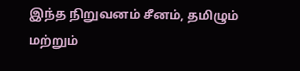இந்த நிறுவனம் சீனம், தமிழும் மற்றும்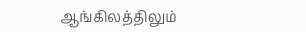ஆங்கிலத்திலும்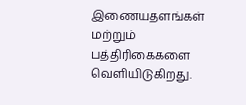இணையதளங்கள் மற்றும் பத்திரிகைகளை வெளியிடுகிறது.